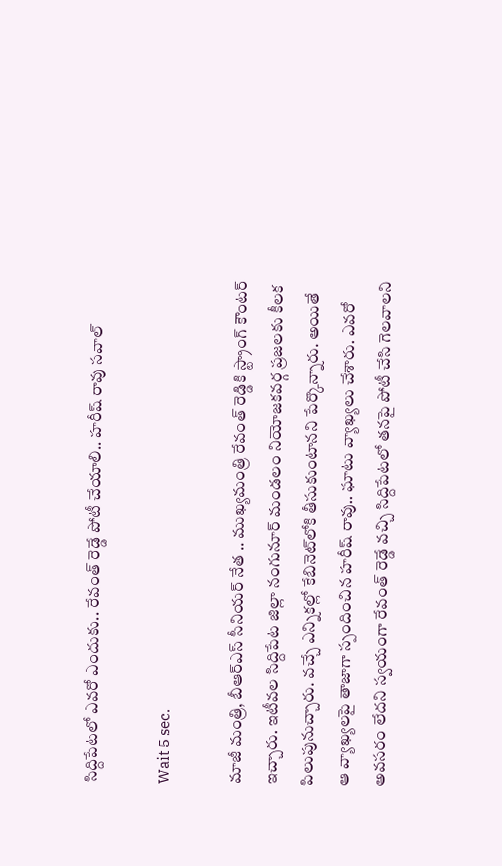సిద్దిపేటలో ఎవరో ఎందుకు.. రేవంత్ రెడ్డే పోటీ చేయాలి.. హరీష్ రావు సవాల్

Wait 5 sec.

మాజీ మంత్రి, బీఆర్ఎస్ సీనియర్ నేత .. ముఖ్యమంత్రి రేవంత్ రెడ్డికి స్ట్రాంగ్ కౌంటర్ ఇచ్చారు. ఇటీవల సిద్దిపేట జిల్లా నంగునూర్ మండలం నియోజకవర్గ ప్రజలకు కీలక పిలుపునుచ్చారు. వచ్చే ఎన్నికల్లో కేబినెట్‌లోకి తీసుకుంటానని పేర్కొన్నారు. అయితే ఆ వ్యాఖ్యలపై తాజాగా స్పందించిన హరీష్ రావు.. ఘాటు వ్యాఖ్యలు చేశారు. ఎవరో అవసరం లేదని స్వయంగా రేవంత్ రెడ్డే వచ్చి సిద్దిపేటలో తనపై పోటీ చేసి గెలవాలని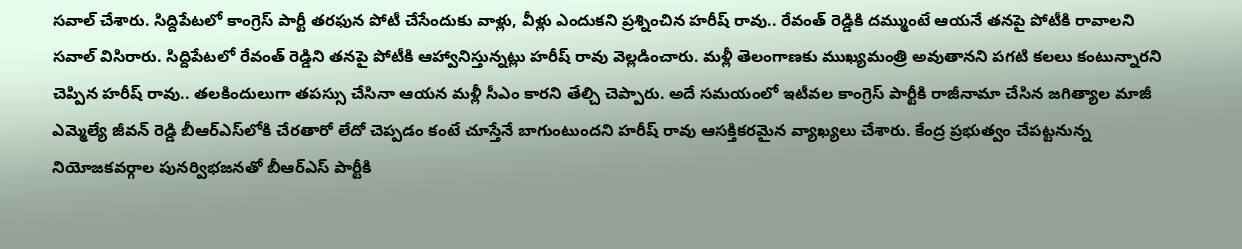సవాల్ చేశారు. సిద్దిపేటలో కాంగ్రెస్ పార్టీ తరఫున పోటీ చేసేందుకు వాళ్లు, వీళ్లు ఎందుకని ప్రశ్నించిన హరీష్ రావు.. రేవంత్ రెడ్డికి దమ్ముంటే ఆయనే తనపై పోటీకి రావాలని సవాల్ విసిరారు. సిద్దిపేటలో రేవంత్‌ రెడ్డిని తనపై పోటీకి ఆహ్వానిస్తున్నట్లు హరీష్ రావు వెల్లడించారు. మళ్లీ తెలంగాణకు ముఖ్యమంత్రి అవుతానని పగటి కలలు కంటున్నారని చెప్పిన హరీష్ రావు.. తలకిందులుగా తపస్సు చేసినా ఆయన మళ్లీ సీఎం కారని తేల్చి చెప్పారు. అదే సమయంలో ఇటీవల కాంగ్రెస్ పార్టీకి రాజీనామా చేసిన జగిత్యాల మాజీ ఎమ్మెల్యే జీవన్‌ రెడ్డి బీఆర్‌ఎస్‌లోకి చేరతారో లేదో చెప్పడం కంటే చూస్తేనే బాగుంటుందని హరీష్ రావు ఆసక్తికరమైన వ్యాఖ్యలు చేశారు. కేంద్ర ప్రభుత్వం చేపట్టనున్న నియోజకవర్గాల పునర్విభజనతో బీఆర్ఎస్ పార్టీకి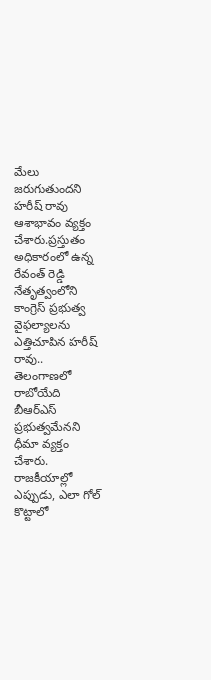మేలు జరుగుతుందని హరీష్ రావు ఆశాభావం వ్యక్తం చేశారు.ప్రస్తుతం అధికారంలో ఉన్న రేవంత్ రెడ్డి నేతృత్వంలోని కాంగ్రెస్ ప్రభుత్వ వైఫల్యాలను ఎత్తిచూపిన హరీష్ రావు.. తెలంగాణలో రాబోయేది బీఆర్ఎస్ ప్రభుత్వమేనని ధీమా వ్యక్తం చేశారు. రాజకీయాల్లో ఎప్పుడు, ఎలా గోల్ కొట్టాలో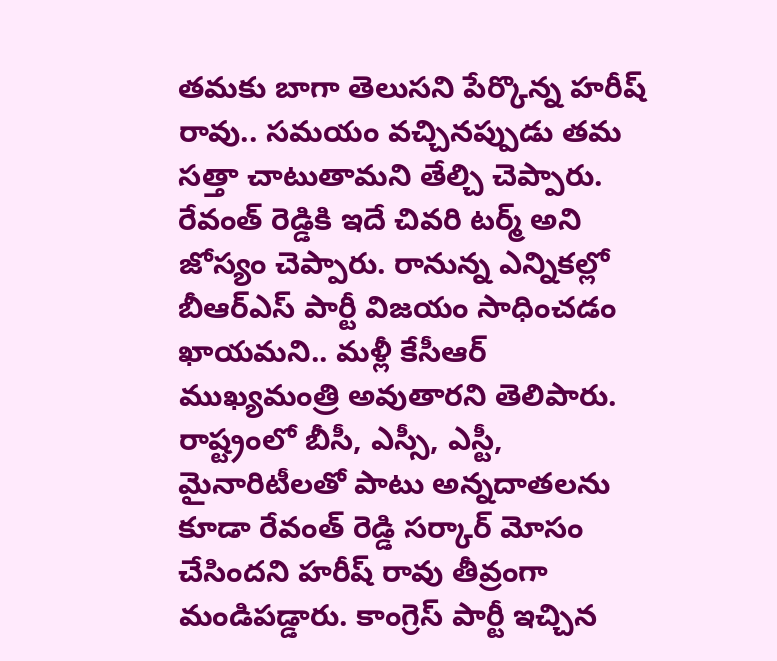తమకు బాగా తెలుసని పేర్కొన్న హరీష్ రావు.. సమయం వచ్చినప్పుడు తమ సత్తా చాటుతామని తేల్చి చెప్పారు. రేవంత్ రెడ్డికి ఇదే చివరి టర్మ్ అని జోస్యం చెప్పారు. రానున్న ఎన్నికల్లో బీఆర్ఎస్ పార్టీ విజయం సాధించడం ఖాయమని.. మళ్లీ కేసీఆర్ ముఖ్యమంత్రి అవుతారని తెలిపారు. రాష్ట్రంలో బీసీ, ఎస్సీ, ఎస్టీ, మైనారిటీలతో పాటు అన్నదాతలను కూడా రేవంత్ రెడ్డి సర్కార్ మోసం చేసిందని హరీష్ రావు తీవ్రంగా మండిపడ్డారు. కాంగ్రెస్ పార్టీ ఇచ్చిన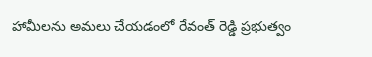హామీలను అమలు చేయడంలో రేవంత్ రెడ్డి ప్రభుత్వం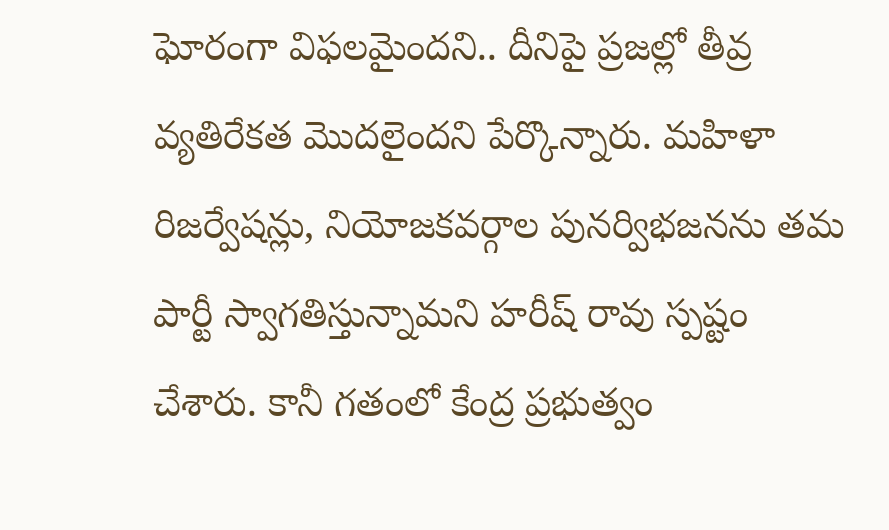ఘోరంగా విఫలమైందని.. దీనిపై ప్రజల్లో తీవ్ర వ్యతిరేకత మొదలైందని పేర్కొన్నారు. మహిళా రిజర్వేషన్లు, నియోజకవర్గాల పునర్విభజనను తమ పార్టీ స్వాగతిస్తున్నామని హరీష్ రావు స్పష్టం చేశారు. కానీ గతంలో కేంద్ర ప్రభుత్వం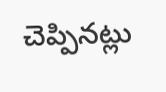చెప్పినట్లు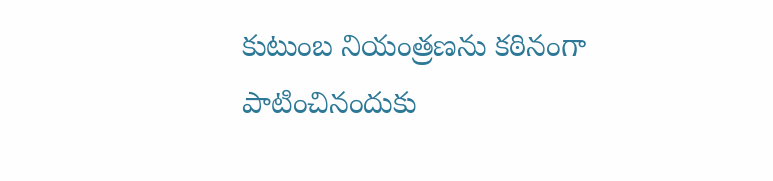కుటుంబ నియంత్రణను కఠినంగా పాటించినందుకు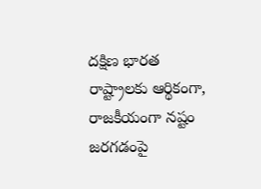దక్షిణ భారత రాష్ట్రాలకు ఆర్థికంగా, రాజకీయంగా నష్టం జరగడంపై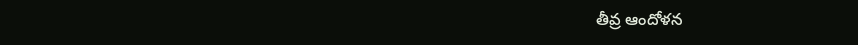తీవ్ర ఆందోళన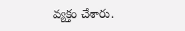వ్యక్తం చేశారు.